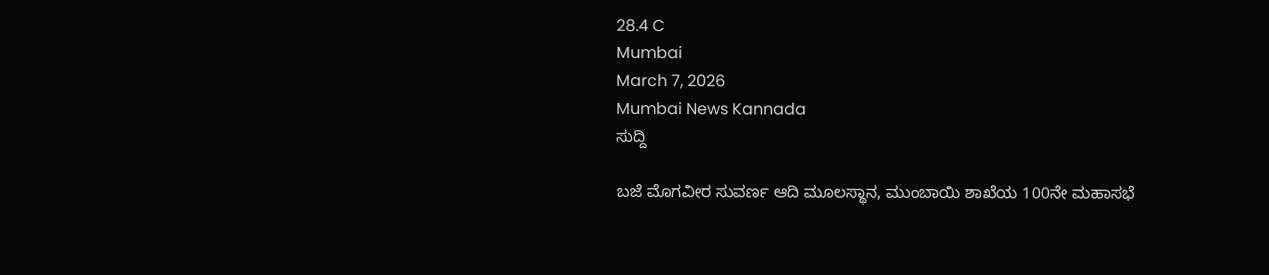28.4 C
Mumbai
March 7, 2026
Mumbai News Kannada
ಸುದ್ದಿ

ಬಜೆ ಮೊಗವೀರ ಸುವರ್ಣ ಆದಿ ಮೂಲಸ್ಥಾನ, ಮುಂಬಾಯಿ ಶಾಖೆಯ 100ನೇ ಮಹಾಸಭೆ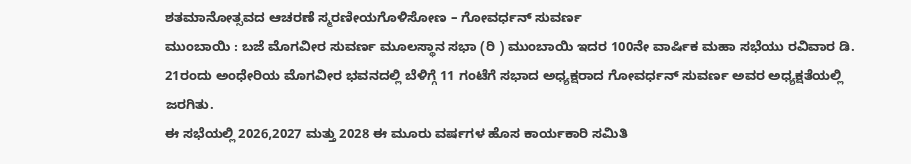ಶತಮಾನೋತ್ಸವದ ಆಚರಣೆ ಸ್ಮರಣೀಯಗೊಳಿಸೋಣ – ಗೋವರ್ಧನ್ ಸುವರ್ಣ
ಮುಂಬಾಯಿ : ಬಜೆ ಮೊಗವೀರ ಸುವರ್ಣ ಮೂಲಸ್ಥಾನ ಸಭಾ (ರಿ ) ಮುಂಬಾಯಿ ಇದರ 100ನೇ ವಾರ್ಷಿಕ ಮಹಾ ಸಭೆಯು ರವಿವಾರ ಡಿ. 21ರಂದು ಅಂಧೇರಿಯ ಮೊಗವೀರ ಭವನದಲ್ಲಿ ಬೆಳಿಗ್ಗೆ 11 ಗಂಟೆಗೆ ಸಭಾದ ಅಧ್ಯಕ್ಷರಾದ ಗೋವರ್ಧನ್ ಸುವರ್ಣ ಅವರ ಅಧ್ಯಕ್ಷತೆಯಲ್ಲಿ ಜರಗಿತು.
ಈ ಸಭೆಯಲ್ಲಿ 2026,2027 ಮತ್ತು 2028 ಈ ಮೂರು ವರ್ಷಗಳ ಹೊಸ ಕಾರ್ಯಕಾರಿ ಸಮಿತಿ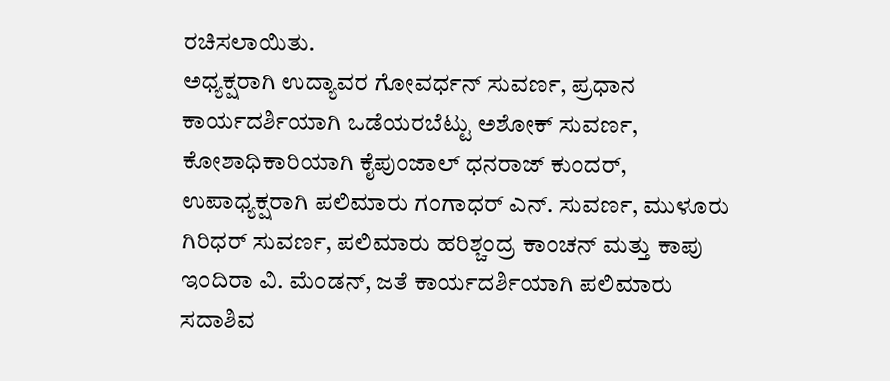ರಚಿಸಲಾಯಿತು.
ಅಧ್ಯಕ್ಷರಾಗಿ ಉದ್ಯಾವರ ಗೋವರ್ಧನ್ ಸುವರ್ಣ, ಪ್ರಧಾನ ಕಾರ್ಯದರ್ಶಿಯಾಗಿ ಒಡೆಯರಬೆಟ್ಟು ಅಶೋಕ್ ಸುವರ್ಣ, ಕೋಶಾಧಿಕಾರಿಯಾಗಿ ಕೈಪುಂಜಾಲ್ ಧನರಾಜ್ ಕುಂದರ್, ಉಪಾಧ್ಯಕ್ಷರಾಗಿ ಪಲಿಮಾರು ಗಂಗಾಧರ್ ಎನ್. ಸುವರ್ಣ, ಮುಳೂರು ಗಿರಿಧರ್ ಸುವರ್ಣ, ಪಲಿಮಾರು ಹರಿಶ್ಚಂದ್ರ ಕಾಂಚನ್ ಮತ್ತು ಕಾಪು ಇಂದಿರಾ ವಿ. ಮೆಂಡನ್, ಜತೆ ಕಾರ್ಯದರ್ಶಿಯಾಗಿ ಪಲಿಮಾರು ಸದಾಶಿವ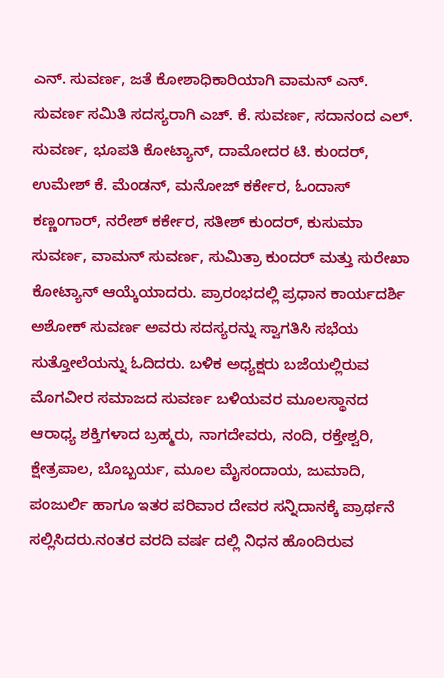ಎನ್. ಸುವರ್ಣ, ಜತೆ ಕೋಶಾಧಿಕಾರಿಯಾಗಿ ವಾಮನ್ ಎನ್. ಸುವರ್ಣ ಸಮಿತಿ ಸದಸ್ಯರಾಗಿ ಎಚ್. ಕೆ. ಸುವರ್ಣ, ಸದಾನಂದ ಎಲ್. ಸುವರ್ಣ, ಭೂಪತಿ ಕೋಟ್ಯಾನ್, ದಾಮೋದರ ಟಿ. ಕುಂದರ್, ಉಮೇಶ್ ಕೆ. ಮೆಂಡನ್, ಮನೋಜ್ ಕರ್ಕೇರ, ಓಂದಾಸ್ ಕಣ್ಣಂಗಾರ್, ನರೇಶ್ ಕರ್ಕೇರ, ಸತೀಶ್ ಕುಂದರ್, ಕುಸುಮಾ ಸುವರ್ಣ, ವಾಮನ್ ಸುವರ್ಣ, ಸುಮಿತ್ರಾ ಕುಂದರ್ ಮತ್ತು ಸುರೇಖಾ ಕೋಟ್ಯಾನ್ ಆಯ್ಕೆಯಾದರು. ಪ್ರಾರಂಭದಲ್ಲಿ ಪ್ರಧಾನ ಕಾರ್ಯದರ್ಶಿ ಅಶೋಕ್ ಸುವರ್ಣ ಅವರು ಸದಸ್ಯರನ್ನು ಸ್ವಾಗತಿಸಿ ಸಭೆಯ ಸುತ್ತೋಲೆಯನ್ನು ಓದಿದರು. ಬಳಿಕ ಅಧ್ಯಕ್ಷರು ಬಜೆಯಲ್ಲಿರುವ ಮೊಗವೀರ ಸಮಾಜದ ಸುವರ್ಣ ಬಳಿಯವರ ಮೂಲಸ್ಥಾನದ ಆರಾಧ್ಯ ಶಕ್ತಿಗಳಾದ ಬ್ರಹ್ಮರು, ನಾಗದೇವರು, ನಂದಿ, ರಕ್ತೇಶ್ವರಿ, ಕ್ಷೇತ್ರಪಾಲ, ಬೊಬ್ಬರ್ಯ, ಮೂಲ ಮೈಸಂದಾಯ, ಜುಮಾದಿ, ಪಂಜುರ್ಲಿ ಹಾಗೂ ಇತರ ಪರಿವಾರ ದೇವರ ಸನ್ನಿದಾನಕ್ಕೆ ಪ್ರಾರ್ಥನೆ ಸಲ್ಲಿಸಿದರು.ನಂತರ ವರದಿ ವರ್ಷ ದಲ್ಲಿ ನಿಧನ ಹೊಂದಿರುವ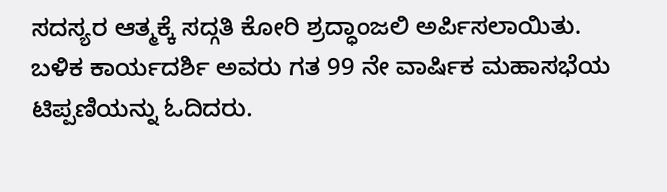ಸದಸ್ಯರ ಆತ್ಮಕ್ಕೆ ಸದ್ಗತಿ ಕೋರಿ ಶ್ರದ್ಧಾಂಜಲಿ ಅರ್ಪಿಸಲಾಯಿತು.
ಬಳಿಕ ಕಾರ್ಯದರ್ಶಿ ಅವರು ಗತ 99 ನೇ ವಾರ್ಷಿಕ ಮಹಾಸಭೆಯ ಟಿಪ್ಪಣಿಯನ್ನು ಓದಿದರು.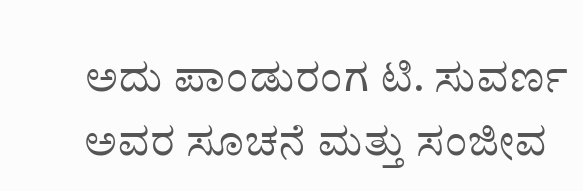ಅದು ಪಾಂಡುರಂಗ ಟಿ. ಸುವರ್ಣ ಅವರ ಸೂಚನೆ ಮತ್ತು ಸಂಜೀವ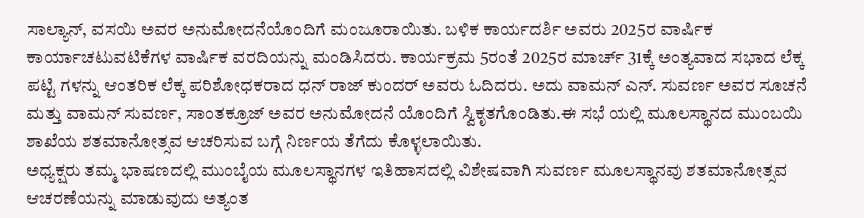ಸಾಲ್ಯಾನ್, ವಸಯಿ ಅವರ ಅನುಮೋದನೆಯೊಂದಿಗೆ ಮಂಜೂರಾಯಿತು. ಬಳಿಕ ಕಾರ್ಯದರ್ಶಿ ಅವರು 2025ರ ವಾರ್ಷಿಕ ಕಾರ್ಯಾಚಟುವಟಿಕೆಗಳ ವಾರ್ಷಿಕ ವರದಿಯನ್ನು ಮಂಡಿಸಿದರು. ಕಾರ್ಯಕ್ರಮ 5ರಂತೆ 2025ರ ಮಾರ್ಚ್ 31ಕ್ಕೆ ಅಂತ್ಯವಾದ ಸಭಾದ ಲೆಕ್ಕ ಪಟ್ಟಿ ಗಳನ್ನು ಆಂತರಿಕ ಲೆಕ್ಕ ಪರಿಶೋಧಕರಾದ ಧನ್ ರಾಜ್ ಕುಂದರ್ ಅವರು ಓದಿದರು. ಅದು ವಾಮನ್ ಎನ್. ಸುವರ್ಣ ಅವರ ಸೂಚನೆ ಮತ್ತು ವಾಮನ್ ಸುವರ್ಣ, ಸಾಂತಕ್ರೂಜ್ ಅವರ ಅನುಮೋದನೆ ಯೊಂದಿಗೆ ಸ್ವಿಕೃತಗೊಂಡಿತು.ಈ ಸಭೆ ಯಲ್ಲಿ ಮೂಲಸ್ಥಾನದ ಮುಂಬಯಿ ಶಾಖೆಯ ಶತಮಾನೋತ್ಸವ ಆಚರಿಸುವ ಬಗ್ಗೆ ನಿರ್ಣಯ ತೆಗೆದು ಕೊಳ್ಳಲಾಯಿತು.
ಅಧ್ಯಕ್ಷರು ತಮ್ಮ ಭಾಷಣದಲ್ಲಿ ಮುಂಬೈಯ ಮೂಲಸ್ಥಾನಗಳ ಇತಿಹಾಸದಲ್ಲಿ ವಿಶೇಷವಾಗಿ ಸುವರ್ಣ ಮೂಲಸ್ಥಾನವು ಶತಮಾನೋತ್ಸವ ಆಚರಣೆಯನ್ನು ಮಾಡುವುದು ಅತ್ಯಂತ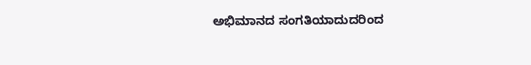ಅಭಿಮಾನದ ಸಂಗತಿಯಾದುದರಿಂದ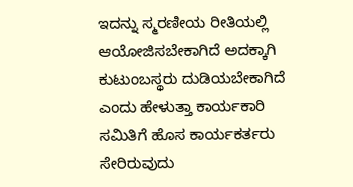ಇದನ್ನು ಸ್ಮರಣೀಯ ರೀತಿಯಲ್ಲಿ ಆಯೋಜಿಸಬೇಕಾಗಿದೆ ಅದಕ್ಕಾಗಿ ಕುಟುಂಬಸ್ಥರು ದುಡಿಯಬೇಕಾಗಿದೆ ಎಂದು ಹೇಳುತ್ತಾ ಕಾರ್ಯಕಾರಿ ಸಮಿತಿಗೆ ಹೊಸ ಕಾರ್ಯಕರ್ತರು ಸೇರಿರುವುದು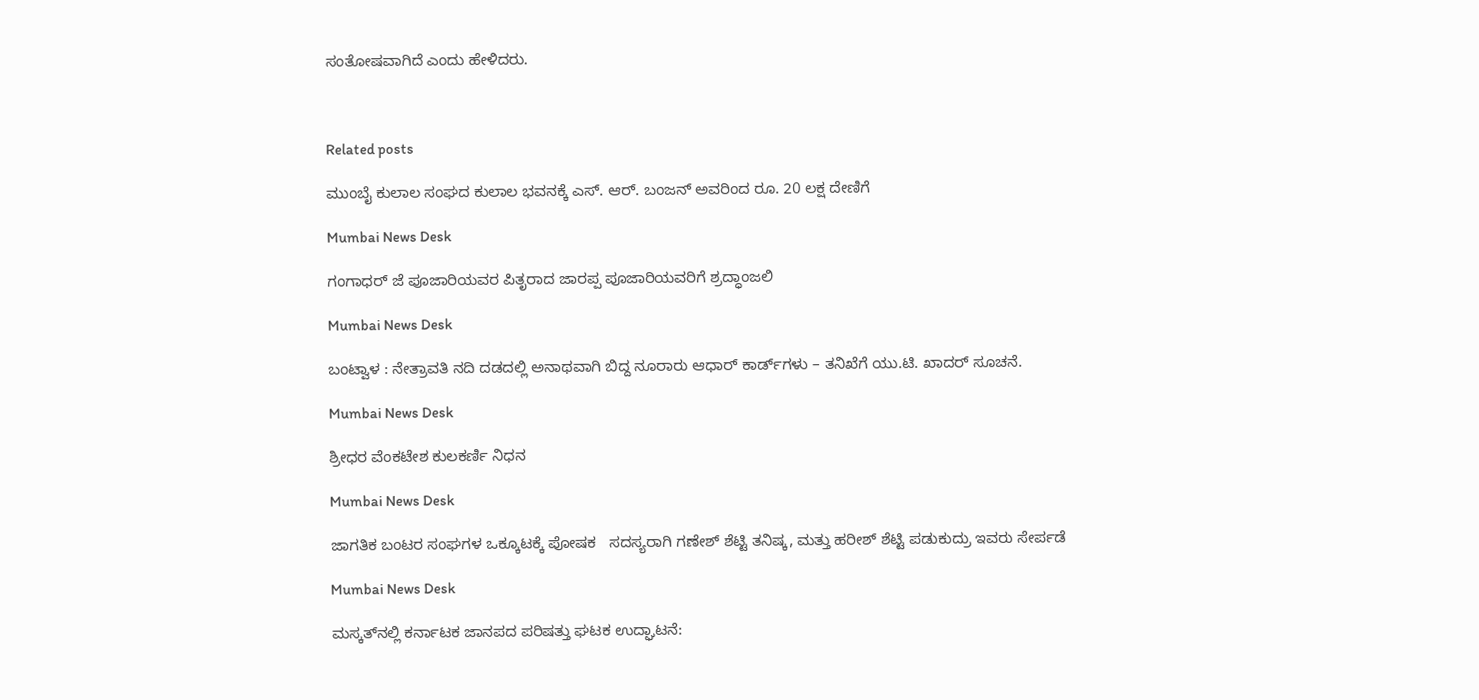ಸಂತೋಷವಾಗಿದೆ ಎಂದು ಹೇಳಿದರು.



Related posts

ಮುಂಬೈ ಕುಲಾಲ ಸಂಘದ ಕುಲಾಲ ಭವನಕ್ಕೆ ಎಸ್. ಆರ್. ಬಂಜನ್ ಅವರಿಂದ ರೂ. 20 ಲಕ್ಷ ದೇಣಿಗೆ

Mumbai News Desk

ಗಂಗಾಧರ್ ಜೆ ಪೂಜಾರಿಯವರ ಪಿತೃರಾದ ಜಾರಪ್ಪ ಪೂಜಾರಿಯವರಿಗೆ ಶ್ರದ್ಧಾಂಜಲಿ

Mumbai News Desk

ಬಂಟ್ವಾಳ : ನೇತ್ರಾವತಿ ನದಿ ದಡದಲ್ಲಿ ಅನಾಥವಾಗಿ ಬಿದ್ದ ನೂರಾರು ಆಧಾರ್ ಕಾರ್ಡ್‌ಗಳು – ತನಿಖೆಗೆ ಯು.ಟಿ. ಖಾದರ್ ಸೂಚನೆ.

Mumbai News Desk

ಶ್ರೀಧರ ವೆಂಕಟೇಶ ಕುಲಕರ್ಣಿ ನಿಧನ

Mumbai News Desk

ಜಾಗತಿಕ ಬಂಟರ ಸಂಘಗಳ ಒಕ್ಕೂಟಕ್ಕೆ ಪೋಷಕ   ಸದಸ್ಯರಾಗಿ ಗಣೇಶ್ ಶೆಟ್ಟಿ ತನಿಷ್ಕ, ಮತ್ತು ಹರೀಶ್ ಶೆಟ್ಟಿ ಪಡುಕುದ್ರು ಇವರು ಸೇರ್ಪಡೆ

Mumbai News Desk

ಮಸ್ಕತ್‌ನಲ್ಲಿ ಕರ್ನಾಟಕ ಜಾನಪದ ಪರಿಷತ್ತು ಘಟಕ ಉದ್ಘಾಟನೆ: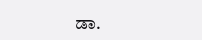ಡಾ.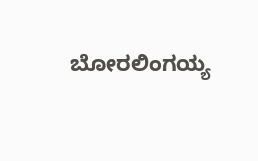ಬೋರಲಿಂಗಯ್ಯ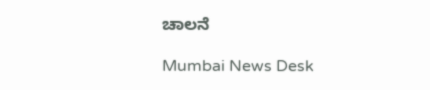ಚಾಲನೆ

Mumbai News Desk